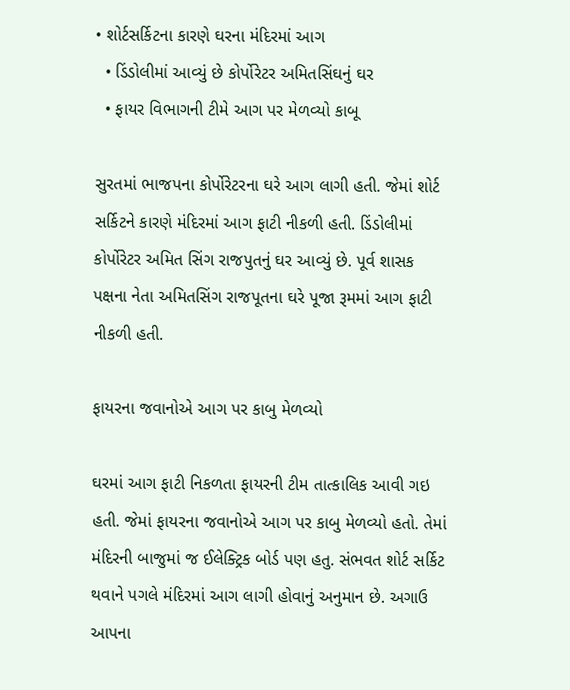• શોર્ટસર્કિટના કારણે ઘરના મંદિરમાં આગ
  • ડિંડોલીમાં આવ્યું છે કોર્પોરેટર અમિતસિંઘનું ઘર
  • ફાયર વિભાગની ટીમે આગ પર મેળવ્યો કાબૂ

સુરતમાં ભાજપના કોર્પોરેટરના ઘરે આગ લાગી હતી. જેમાં શોર્ટ સર્કિટને કારણે મંદિરમાં આગ ફાટી નીકળી હતી. ડિંડોલીમાં કોર્પોરેટર અમિત સિંગ રાજપુતનું ઘર આવ્યું છે. પૂર્વ શાસક પક્ષના નેતા અમિતસિંગ રાજપૂતના ઘરે પૂજા રૂમમાં આગ ફાટી નીકળી હતી.

ફાયરના જવાનોએ આગ પર કાબુ મેળવ્યો

ઘરમાં આગ ફાટી નિકળતા ફાયરની ટીમ તાત્કાલિક આવી ગઇ હતી. જેમાં ફાયરના જવાનોએ આગ પર કાબુ મેળવ્યો હતો. તેમાં મંદિરની બાજુમાં જ ઈલેક્ટ્રિક બોર્ડ પણ હતુ. સંભવત શોર્ટ સર્કિટ થવાને પગલે મંદિરમાં આગ લાગી હોવાનું અનુમાન છે. અગાઉ આપના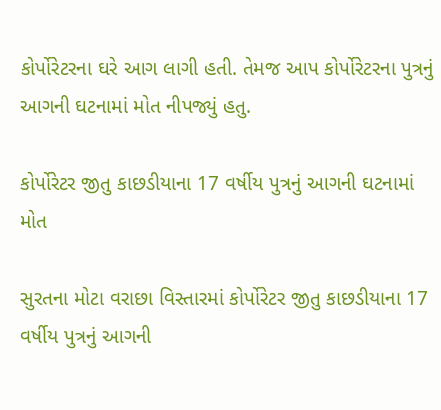કોર્પોરેટરના ઘરે આગ લાગી હતી. તેમજ આપ કોર્પોરેટરના પુત્રનું આગની ઘટનામાં મોત નીપજ્યું હતુ.

કોર્પોરેટર જીતુ કાછડીયાના 17 વર્ષીય પુત્રનું આગની ઘટનામાં મોત

સુરતના મોટા વરાછા વિસ્તારમાં કોર્પોરેટર જીતુ કાછડીયાના 17 વર્ષીય પુત્રનું આગની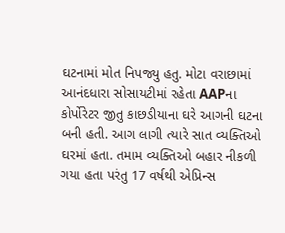ઘટનામાં મોત નિપજ્યુ હતુ. મોટા વરાછામાં આનંદધારા સોસાયટીમાં રહેતા AAPના કોર્પોરેટર જીતુ કાછડીયાના ઘરે આગની ઘટના બની હતી. આગ લાગી ત્યારે સાત વ્યક્તિઓ ઘરમાં હતા. તમામ વ્યક્તિઓ બહાર નીકળી ગયા હતા પરંતુ 17 વર્ષથી એપ્રિન્સ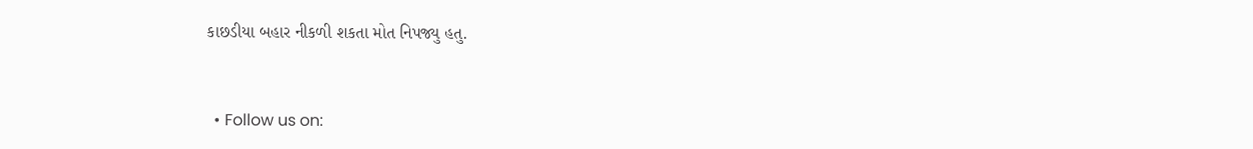કાછડીયા બહાર નીકળી શકતા મોત નિપજ્યુ હતુ.


  • Follow us on: